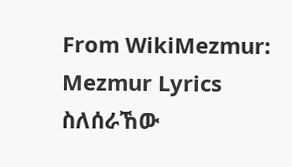From WikiMezmur: Mezmur Lyrics
ስለሰራኸው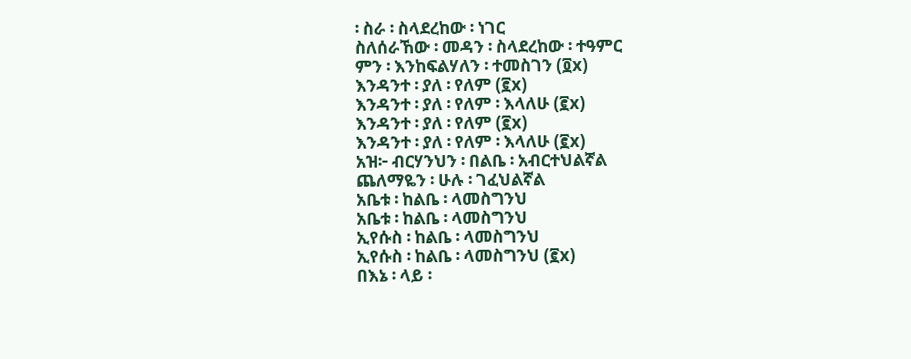፡ ስራ ፡ ስላደረከው ፡ ነገር
ስለሰራኸው ፡ መዳን ፡ ስላደረከው ፡ ተዓምር
ምን ፡ እንከፍልሃለን ፡ ተመስገን (፬x)
እንዳንተ ፡ ያለ ፡ የለም (፪x)
እንዳንተ ፡ ያለ ፡ የለም ፡ እላለሁ (፪x)
እንዳንተ ፡ ያለ ፡ የለም (፪x)
እንዳንተ ፡ ያለ ፡ የለም ፡ እላለሁ (፪x)
አዝ፦ ብርሃንህን ፡ በልቤ ፡ አብርተህልኛል
ጨለማዬን ፡ ሁሉ ፡ ገፈህልኛል
አቤቱ ፡ ከልቤ ፡ ላመስግንህ
አቤቱ ፡ ከልቤ ፡ ላመስግንህ
ኢየሱስ ፡ ከልቤ ፡ ላመስግንህ
ኢየሱስ ፡ ከልቤ ፡ ላመስግንህ (፪x)
በእኔ ፡ ላይ ፡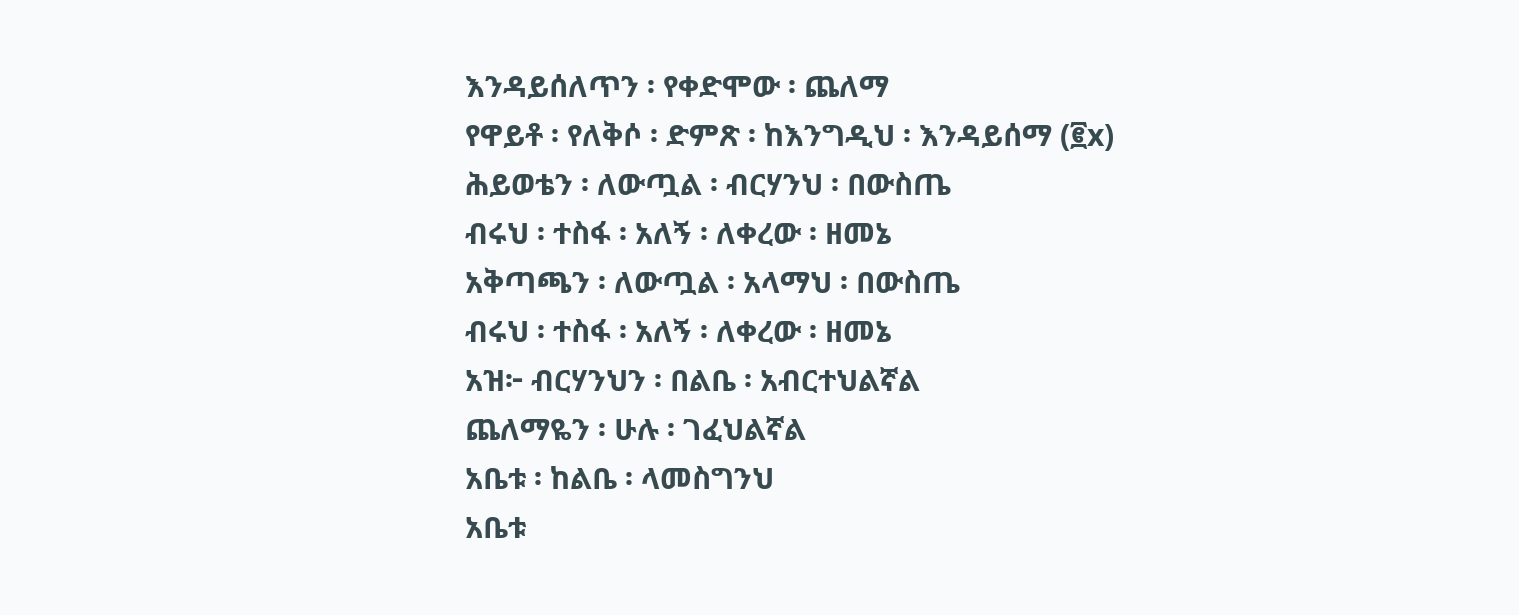እንዳይሰለጥን ፡ የቀድሞው ፡ ጨለማ
የዋይቶ ፡ የለቅሶ ፡ ድምጽ ፡ ከእንግዲህ ፡ እንዳይሰማ (፪x)
ሕይወቴን ፡ ለውጧል ፡ ብርሃንህ ፡ በውስጤ
ብሩህ ፡ ተስፋ ፡ አለኝ ፡ ለቀረው ፡ ዘመኔ
አቅጣጫን ፡ ለውጧል ፡ አላማህ ፡ በውስጤ
ብሩህ ፡ ተስፋ ፡ አለኝ ፡ ለቀረው ፡ ዘመኔ
አዝ፦ ብርሃንህን ፡ በልቤ ፡ አብርተህልኛል
ጨለማዬን ፡ ሁሉ ፡ ገፈህልኛል
አቤቱ ፡ ከልቤ ፡ ላመስግንህ
አቤቱ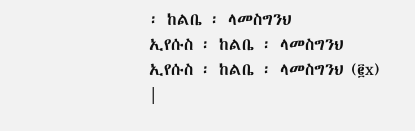፡ ከልቤ ፡ ላመስግንህ
ኢየሱስ ፡ ከልቤ ፡ ላመስግንህ
ኢየሱስ ፡ ከልቤ ፡ ላመስግንህ (፪x)
|